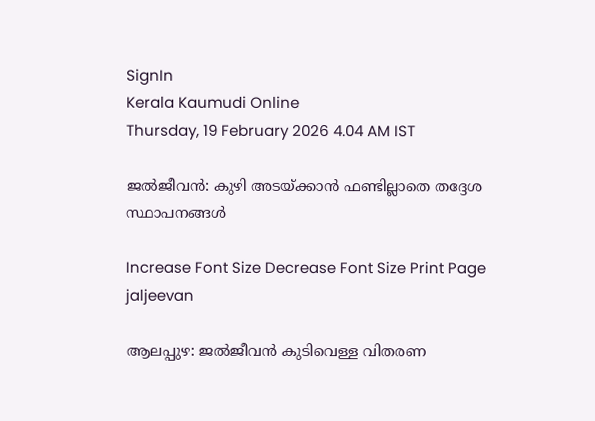SignIn
Kerala Kaumudi Online
Thursday, 19 February 2026 4.04 AM IST

ജൽജീവൻ: കുഴി അടയ്ക്കാൻ ഫണ്ടില്ലാതെ തദ്ദേശ സ്ഥാപനങ്ങൾ

Increase Font Size Decrease Font Size Print Page
jaljeevan

ആലപ്പുഴ: ജൽജീവൻ കുടിവെള്ള വിതരണ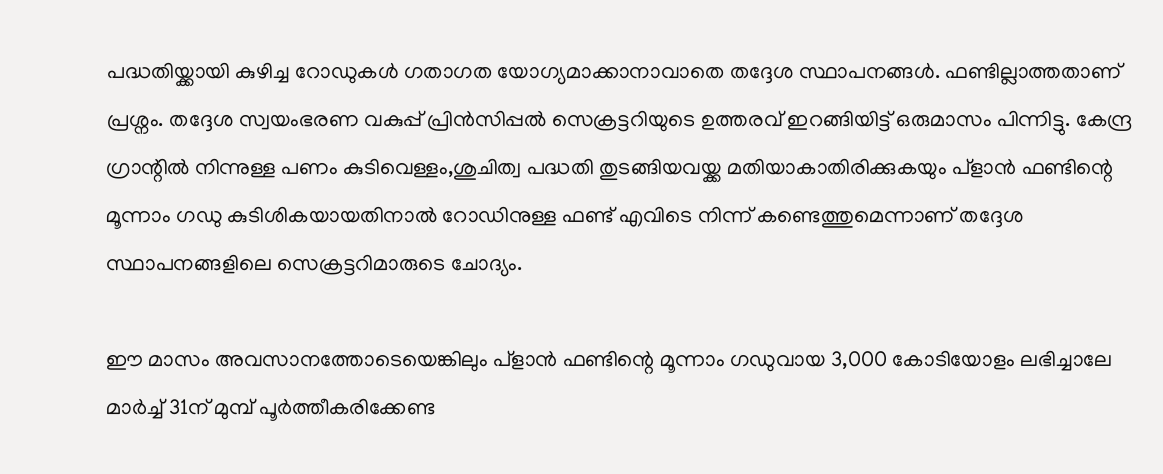പദ്ധതിയ്ക്കായി കുഴിച്ച റോഡുകൾ ഗതാഗത യോഗ്യമാക്കാനാവാതെ തദ്ദേശ സ്ഥാപനങ്ങൾ. ഫണ്ടില്ലാത്തതാണ് പ്രശ്നം. തദ്ദേശ സ്വയംഭരണ വകുപ്പ് പ്രിൻസിപ്പൽ സെക്രട്ടറിയുടെ ഉത്തരവ് ഇറങ്ങിയിട്ട് ഒരുമാസം പിന്നിട്ടു. കേന്ദ്ര ഗ്രാന്റിൽ നിന്നുള്ള പണം കുടിവെള്ളം,ശുചിത്വ പദ്ധതി തുടങ്ങിയവയ്ക്ക മതിയാകാതിരിക്കുകയും പ്ളാൻ ഫണ്ടിന്റെ മൂന്നാം ഗഡു കുടിശികയായതിനാൽ റോഡിനുള്ള ഫണ്ട് എവിടെ നിന്ന് കണ്ടെത്തുമെന്നാണ് തദ്ദേശ സ്ഥാപനങ്ങളിലെ സെക്രട്ടറിമാരുടെ ചോദ്യം.

ഈ മാസം അവസാനത്തോടെയെങ്കിലും പ്ളാൻ ഫണ്ടിന്റെ മൂന്നാം ഗഡുവായ 3,000 കോടിയോളം ലഭിച്ചാലേ മാർച്ച് 31ന് മുമ്പ് പൂർത്തീകരിക്കേണ്ട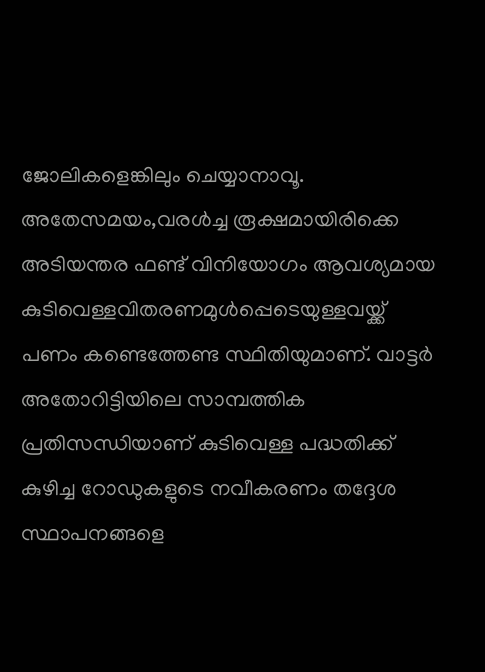ജോലികളെങ്കിലും ചെയ്യാനാവൂ. അതേസമയം,വരൾച്ച രൂക്ഷമായിരിക്കെ അടിയന്തര ഫണ്ട് വിനിയോഗം ആവശ്യമായ കുടിവെള്ളവിതരണമുൾപ്പെടെയുള്ളവയ്ക്ക് പണം കണ്ടെത്തേണ്ട സ്ഥിതിയുമാണ്. വാട്ടർ അതോറിട്ടിയിലെ സാമ്പത്തിക പ്രതിസന്ധിയാണ് കുടിവെള്ള പദ്ധതിക്ക് കുഴിച്ച റോഡുകളുടെ നവീകരണം തദ്ദേശ സ്ഥാപനങ്ങളെ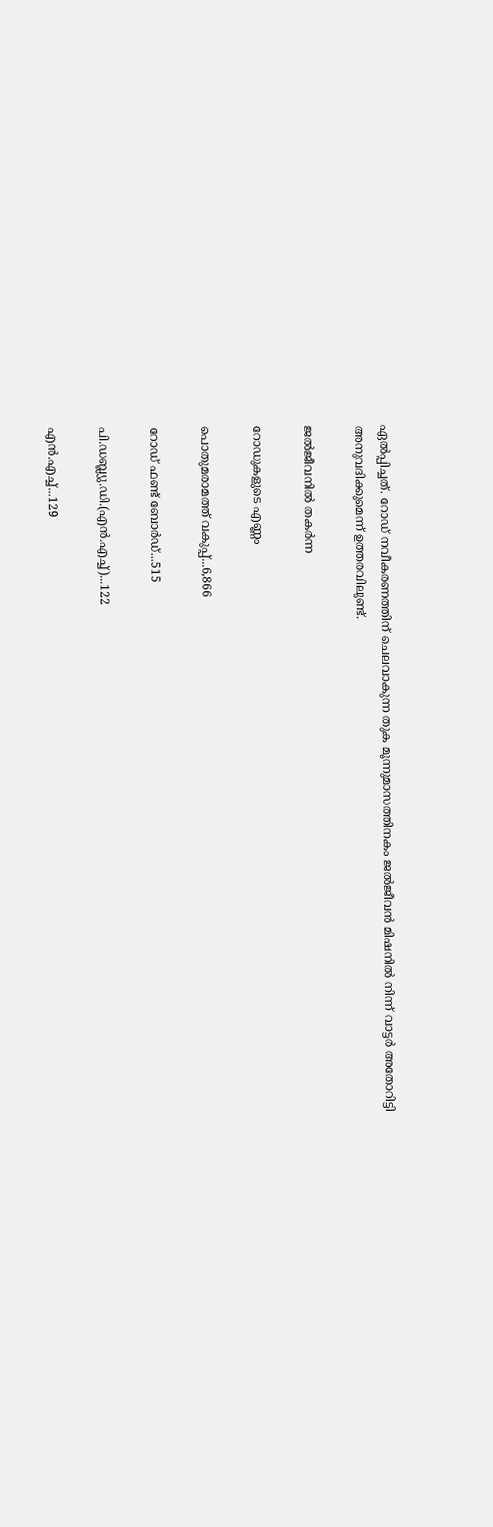ഏൽപ്പിച്ചത്. റോഡ് നവീകരണത്തിന് ചെലവാകുന്ന തുക മൂന്നുമാസത്തിനകം ജൽജീവൻ മിഷനിൽ നിന്ന് വാട്ടർ അതോറിട്ടി അനുവദിക്കുമെന്ന് ഉത്തരവിലുണ്ട്.

ജൽജീവനിൽ തകർന്ന

റോഡുകളുടെ എണ്ണം

പൊതുമരാമത്ത് വകുപ്പ്...6,866

റോഡ് ഫണ്ട് ബോർഡ്...515

പി.ഡബ്ല്യു.ഡി.(എൻ.എച്ച്)...122

എൻ.എച്ച്...129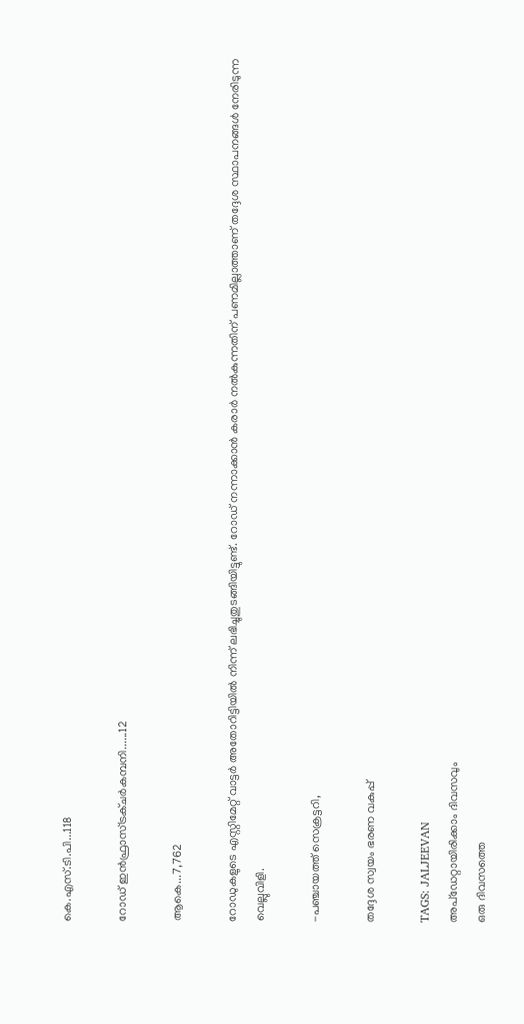കെ.എസ്.ടി.പി...118

റോഡ് ഇൻഫ്രാസ്ട്രക്ചർകമ്പനി......12

ആകെ...7,762

റോഡുകളുടെ എസ്റ്റിമേറ്റ് വാട്ടർ അതോറിട്ടിയിൽ നിന്ന് ലഭിച്ചുതുടങ്ങിയിട്ടുണ്ട്. റോഡ് നന്നാക്കാൻ കരാർ നൽകുന്നതിന് പണമില്ലാത്താണ് തദ്ദേശ സ്ഥാപനങ്ങൾ നേരിടുന്ന വെല്ലുവിളി.

-പഞ്ചായത്ത് സെക്രട്ടറി,

തദ്ദേശ സ്വയം ഭരണ വകുപ്പ്

TAGS: JALJEEVAN
അപ്ഡേറ്റായിരിക്കാം ദിവസവും
ഒരു ദിവസത്തെ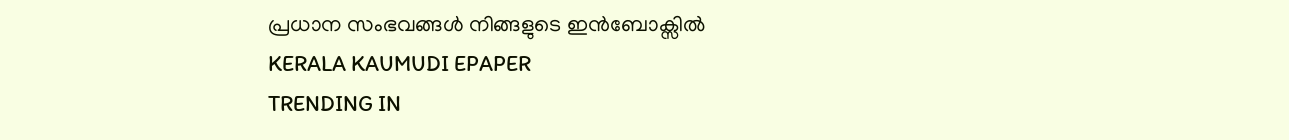പ്രധാന സംഭവങ്ങൾ നിങ്ങളുടെ ഇൻബോക്സിൽ
KERALA KAUMUDI EPAPER
TRENDING IN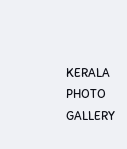KERALA
PHOTO GALLERY